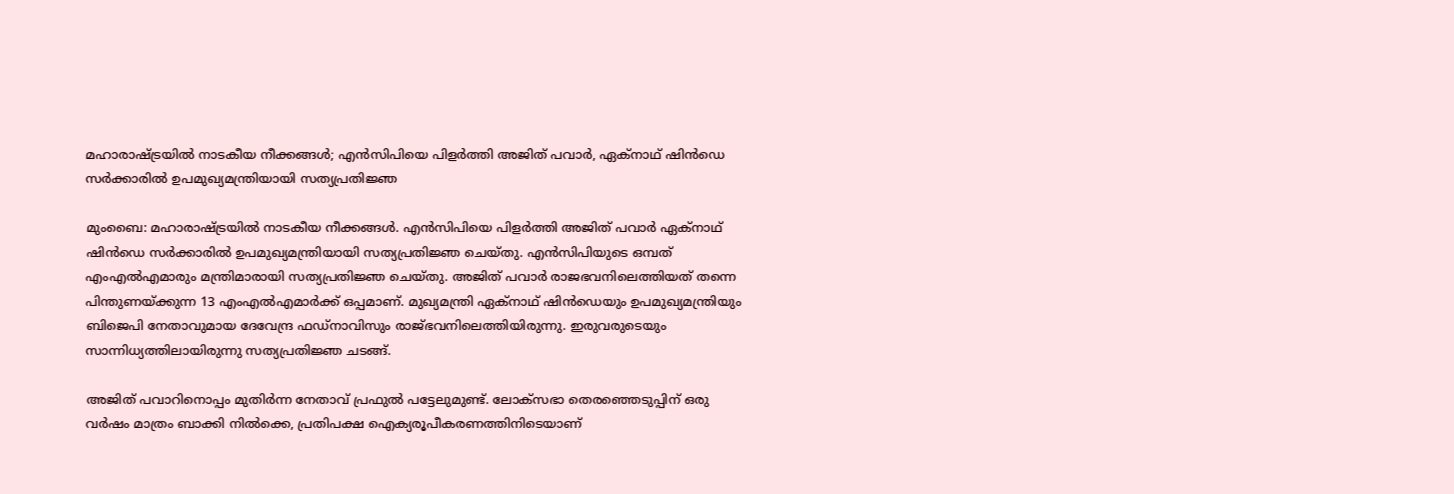മഹാരാഷ്ട്രയിൽ നാടകീയ നീക്കങ്ങൾ; എൻസിപിയെ പിളർത്തി അജിത് പവാർ, ഏക്‌നാഥ് ഷിൻഡെ സർക്കാരിൽ ഉപമുഖ്യമന്ത്രിയായി സത്യപ്രതിജ്ഞ

മുംബൈ: മഹാരാഷ്ട്രയിൽ നാടകീയ നീക്കങ്ങൾ. എൻസിപിയെ പിളർത്തി അജിത് പവാർ ഏക്‌നാഥ് ഷിൻഡെ സർക്കാരിൽ ഉപമുഖ്യമന്ത്രിയായി സത്യപ്രതിജ്ഞ ചെയ്തു. എൻസിപിയുടെ ഒമ്പത് എംഎൽഎമാരും മന്ത്രിമാരായി സത്യപ്രതിജ്ഞ ചെയ്തു. അജിത് പവാർ രാജഭവനിലെത്തിയത് തന്നെ പിന്തുണയ്ക്കുന്ന 13 എംഎൽഎമാർക്ക് ഒപ്പമാണ്. മുഖ്യമന്ത്രി ഏക്‌നാഥ് ഷിൻഡെയും ഉപമുഖ്യമന്ത്രിയും ബിജെപി നേതാവുമായ ദേവേന്ദ്ര ഫഡ്‌നാവിസും രാജ്ഭവനിലെത്തിയിരുന്നു. ഇരുവരുടെയും സാന്നിധ്യത്തിലായിരുന്നു സത്യപ്രതിജ്ഞ ചടങ്ങ്.

അജിത് പവാറിനൊപ്പം മുതിർന്ന നേതാവ് പ്രഫുൽ പട്ടേലുമുണ്ട്. ലോക്‌സഭാ തെരഞ്ഞെടുപ്പിന് ഒരു വർഷം മാത്രം ബാക്കി നിൽക്കെ, പ്രതിപക്ഷ ഐക്യരൂപീകരണത്തിനിടെയാണ്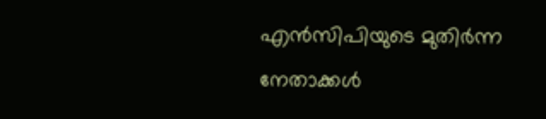എൻസിപിയുടെ മുതിർന്ന നേതാക്കൾ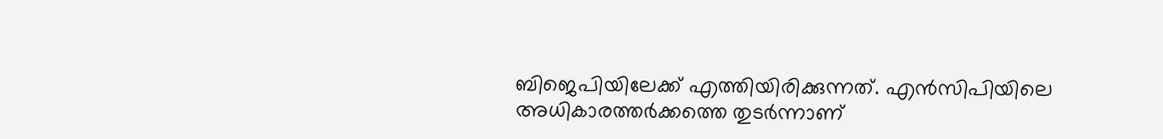ബിജെപിയിലേക്ക് എത്തിയിരിക്കുന്നത്. എൻസിപിയിലെ അധികാരത്തർക്കത്തെ തുടർന്നാണ്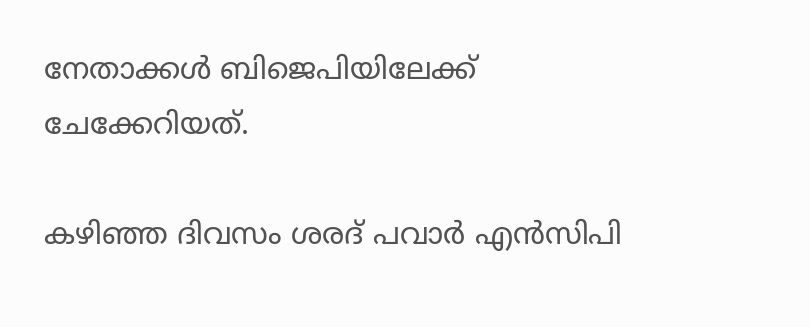നേതാക്കൾ ബിജെപിയിലേക്ക് ചേക്കേറിയത്.

കഴിഞ്ഞ ദിവസം ശരദ് പവാർ എൻസിപി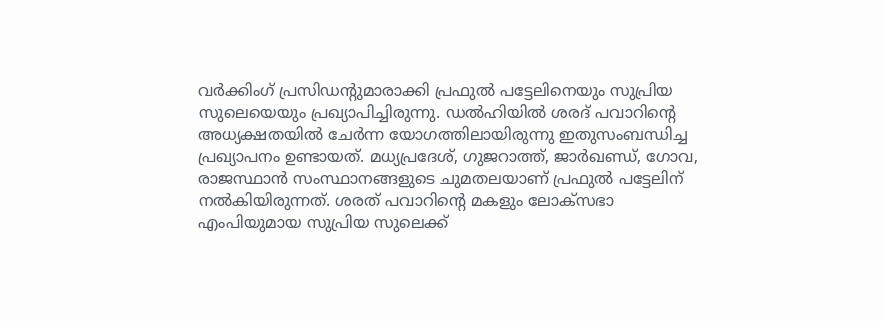വർക്കിംഗ് പ്രസിഡന്റുമാരാക്കി പ്രഫുൽ പട്ടേലിനെയും സുപ്രിയ സുലെയെയും പ്രഖ്യാപിച്ചിരുന്നു. ഡൽഹിയിൽ ശരദ് പവാറിന്റെ അധ്യക്ഷതയിൽ ചേർന്ന യോഗത്തിലായിരുന്നു ഇതുസംബന്ധിച്ച പ്രഖ്യാപനം ഉണ്ടായത്. മധ്യപ്രദേശ്, ഗുജറാത്ത്, ജാർഖണ്ഡ്, ഗോവ, രാജസ്ഥാൻ സംസ്ഥാനങ്ങളുടെ ചുമതലയാണ് പ്രഫുൽ പട്ടേലിന് നൽകിയിരുന്നത്. ശരത് പവാറിന്റെ മകളും ലോക്‌സഭാ എംപിയുമായ സുപ്രിയ സുലെക്ക്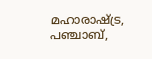മഹാരാഷ്ട്ര, പഞ്ചാബ്,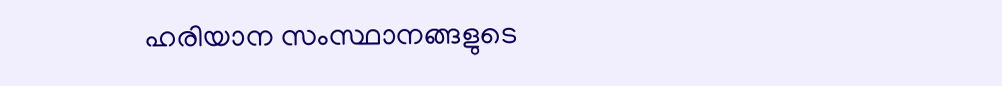ഹരിയാന സംസ്ഥാനങ്ങളുടെ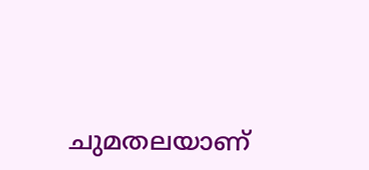ചുമതലയാണ്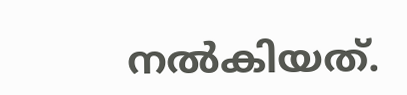നൽകിയത്.